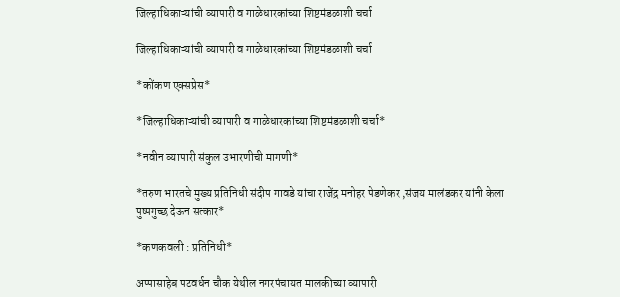जिल्हाधिकाऱ्यांची व्यापारी व गाळेधारकांच्या शिष्टमंडळाशी चर्चा

जिल्हाधिकाऱ्यांची व्यापारी व गाळेधारकांच्या शिष्टमंडळाशी चर्चा

*कोंकण एक्सप्रेस*

*जिल्हाधिकाऱ्यांची व्यापारी व गाळेधारकांच्या शिष्टमंडळाशी चर्चा*

*नवीन व्यापारी संकुल उभारणीची मागणी*

*तरुण भारतचे मुख्य प्रतिनिधी संदीप गावडे यांचा राजेंद्र मनोहर पेडणेकर ,संजय मालंडकर यांनी केला पुष्पगुच्छ देऊन सत्कार*

*कणकवली : प्रतिनिधी*

अप्पासाहेब पटवर्धन चौक येथील नगरपंचायत मालकीच्या व्यापारी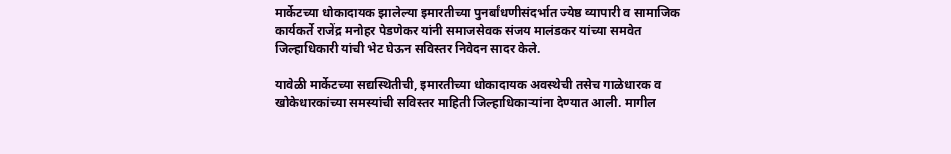मार्केटच्या धोकादायक झालेल्या इमारतीच्या पुनर्बांधणीसंदर्भात ज्येष्ठ व्यापारी व सामाजिक कार्यकर्ते राजेंद्र मनोहर पेडणेकर यांनी समाजसेवक संजय मालंडकर यांच्या समवेत जिल्हाधिकारी यांची भेट घेऊन सविस्तर निवेदन सादर केले.

यावेळी मार्केटच्या सद्यस्थितीची, इमारतीच्या धोकादायक अवस्थेची तसेच गाळेधारक व खोकेधारकांच्या समस्यांची सविस्तर माहिती जिल्हाधिकाऱ्यांना देण्यात आली. मागील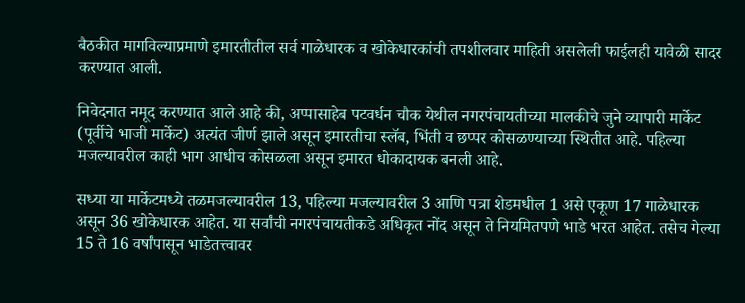बैठकीत मागविल्याप्रमाणे इमारतीतील सर्व गाळेधारक व खोकेधारकांची तपशीलवार माहिती असलेली फाईलही यावेळी सादर करण्यात आली.

निवेदनात नमूद करण्यात आले आहे की, अप्पासाहेब पटवर्धन चौक येथील नगरपंचायतीच्या मालकीचे जुने व्यापारी मार्केट (पूर्वीचे भाजी मार्केट) अत्यंत जीर्ण झाले असून इमारतीचा स्लॅब, भिंती व छप्पर कोसळण्याच्या स्थितीत आहे. पहिल्या मजल्यावरील काही भाग आधीच कोसळला असून इमारत धोकादायक बनली आहे.

सध्या या मार्केटमध्ये तळमजल्यावरील 13, पहिल्या मजल्यावरील 3 आणि पत्रा शेडमधील 1 असे एकूण 17 गाळेधारक असून 36 खोकेधारक आहेत. या सर्वांची नगरपंचायतीकडे अधिकृत नोंद असून ते नियमितपणे भाडे भरत आहेत. तसेच गेल्या 15 ते 16 वर्षांपासून भाडेतत्त्वावर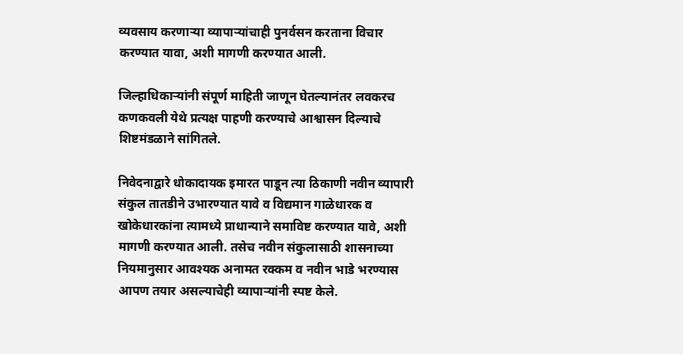व्यवसाय करणाऱ्या व्यापाऱ्यांचाही पुनर्वसन करताना विचार करण्यात यावा, अशी मागणी करण्यात आली.

जिल्हाधिकाऱ्यांनी संपूर्ण माहिती जाणून घेतल्यानंतर लवकरच कणकवली येथे प्रत्यक्ष पाहणी करण्याचे आश्वासन दिल्याचे शिष्टमंडळाने सांगितले.

निवेदनाद्वारे धोकादायक इमारत पाडून त्या ठिकाणी नवीन व्यापारी संकुल तातडीने उभारण्यात यावे व विद्यमान गाळेधारक व खोकेधारकांना त्यामध्ये प्राधान्याने समाविष्ट करण्यात यावे, अशी मागणी करण्यात आली. तसेच नवीन संकुलासाठी शासनाच्या नियमानुसार आवश्यक अनामत रक्कम व नवीन भाडे भरण्यास आपण तयार असल्याचेही व्यापाऱ्यांनी स्पष्ट केले.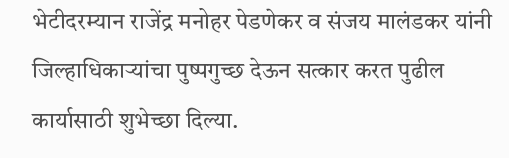भेटीदरम्यान राजेंद्र मनोहर पेडणेकर व संजय मालंडकर यांनी जिल्हाधिकाऱ्यांचा पुष्पगुच्छ देऊन सत्कार करत पुढील कार्यासाठी शुभेच्छा दिल्या.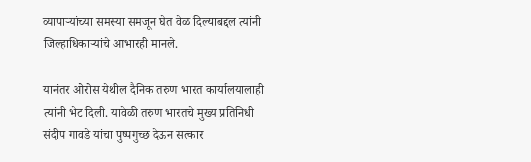व्यापाऱ्यांच्या समस्या समजून घेत वेळ दिल्याबद्दल त्यांनी जिल्हाधिकाऱ्यांचे आभारही मानले.

यानंतर ओरोस येथील दैनिक तरुण भारत कार्यालयालाही त्यांनी भेट दिली. यावेळी तरुण भारतचे मुख्य प्रतिनिधी संदीप गावडे यांचा पुष्पगुच्छ देऊन सत्कार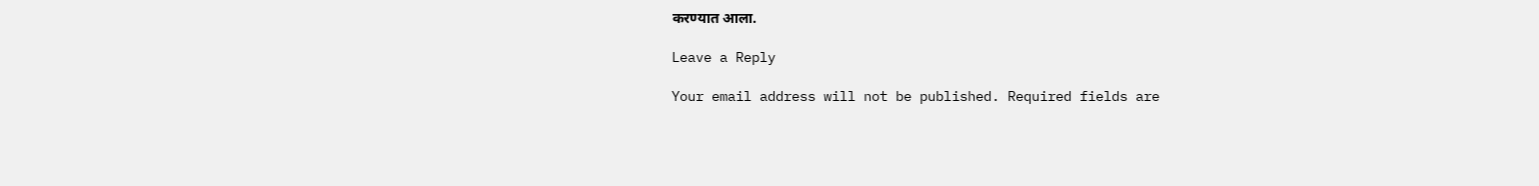करण्यात आला.

Leave a Reply

Your email address will not be published. Required fields are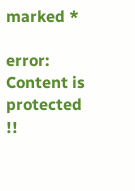marked *

error: Content is protected !!